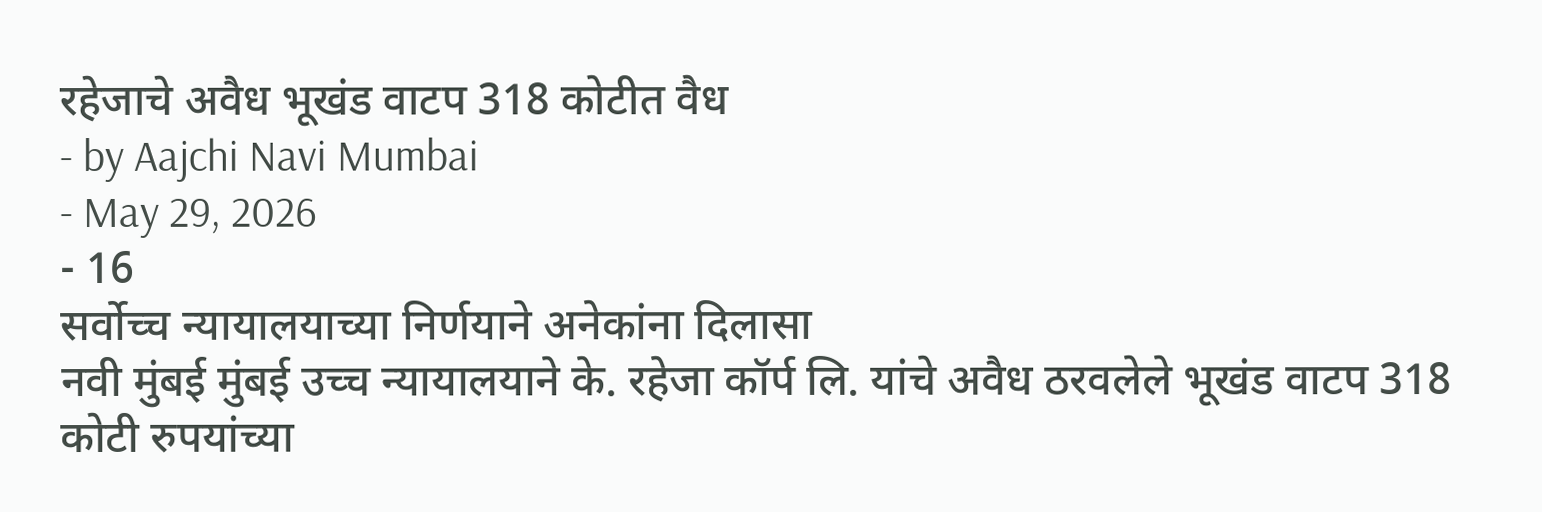रहेजाचे अवैध भूखंड वाटप 318 कोटीत वैध
- by Aajchi Navi Mumbai
- May 29, 2026
- 16
सर्वोच्च न्यायालयाच्या निर्णयाने अनेकांना दिलासा
नवी मुंबई मुंबई उच्च न्यायालयाने के. रहेजा कॉर्प लि. यांचे अवैध ठरवलेले भूखंड वाटप 318 कोटी रुपयांच्या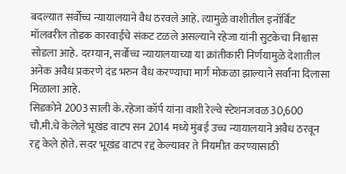बदल्यात सर्वोच्च न्यायालयाने वैध ठरवले आहे. त्यामुळे वाशीतील इनॉर्बिट मॉलवरील तोडक कारवाईचे संकट टळले असल्याने रहेजा यांनी सुटकेचा निश्वास सोडला आहे. दरम्यान, सर्वोच्च न्यायालयाच्या या क्रांतीकारी निर्णयामुळे देशातील अनेक अवैध प्रकरणे दंड भरुन वैध करण्याचा मार्ग मोकळा झाल्याने सर्वांना दिलासा मिळाला आहे.
सिडकोने 2003 साली के.रहेजा कॉर्प यांना वाशी रेल्वे स्टेशनजवळ 30,600 चौ.मी.चे केलेले भूखंड वाटप सन 2014 मध्ये मुंबई उच्च न्यायालयाने अवैध ठरवून रद्द केले होते. सदर भूखंड वाटप रद्द केल्यावर ते नियमीत करण्यासाठी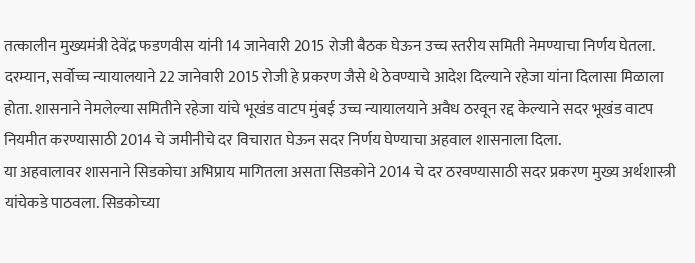तत्कालीन मुख्यमंत्री देवेंद्र फडणवीस यांनी 14 जानेवारी 2015 रोजी बैठक घेऊन उच्च स्तरीय समिती नेमण्याचा निर्णय घेतला. दरम्यान, सर्वोच्च न्यायालयाने 22 जानेवारी 2015 रोजी हे प्रकरण जैसे थे ठेवण्याचे आदेश दिल्याने रहेजा यांना दिलासा मिळाला होता. शासनाने नेमलेल्या समितीने रहेजा यांचे भूखंड वाटप मुंबई उच्च न्यायालयाने अवैध ठरवून रद्द केल्याने सदर भूखंड वाटप नियमीत करण्यासाठी 2014 चे जमीनीचे दर विचारात घेऊन सदर निर्णय घेण्याचा अहवाल शासनाला दिला.
या अहवालावर शासनाने सिडकोचा अभिप्राय मागितला असता सिडकोने 2014 चे दर ठरवण्यासाठी सदर प्रकरण मुख्य अर्थशास्त्री यांचेकडे पाठवला. सिडकोच्या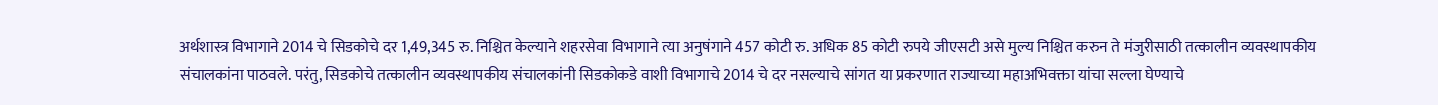अर्थशास्त्र विभागाने 2014 चे सिडकोचे दर 1,49,345 रु. निश्चित केल्याने शहरसेवा विभागाने त्या अनुषंगाने 457 कोटी रु. अधिक 85 कोटी रुपये जीएसटी असे मुल्य निश्चित करुन ते मंजुरीसाठी तत्कालीन व्यवस्थापकीय संचालकांना पाठवले. परंतु, सिडकोचे तत्कालीन व्यवस्थापकीय संचालकांनी सिडकोकडे वाशी विभागाचे 2014 चे दर नसल्याचे सांगत या प्रकरणात राज्याच्या महाअभिवक्ता यांचा सल्ला घेण्याचे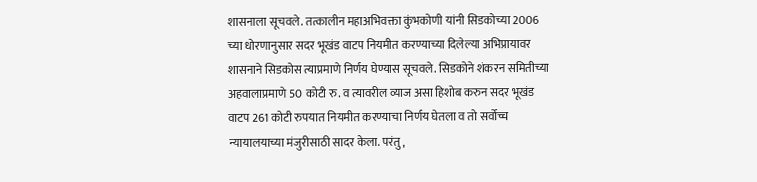शासनाला सूचवले. तत्कालीन महाअभिवक्ता कुंभकोणी यांनी सिडकोच्या 2006 च्या धोरणानुसार सदर भूखंड वाटप नियमीत करण्याच्या दिलेल्या अभिप्रायावर शासनाने सिडकोस त्याप्रमाणे निर्णय घेण्यास सूचवले. सिडकोने शंकरन समितीच्या अहवालाप्रमाणे 50 कोटी रु. व त्यावरील व्याज असा हिशोब करुन सदर भूखंड वाटप 261 कोटी रुपयात नियमीत करण्याचा निर्णय घेतला व तो सर्वोच्च न्यायालयाच्या मंजुरीसाठी सादर केला. परंतु,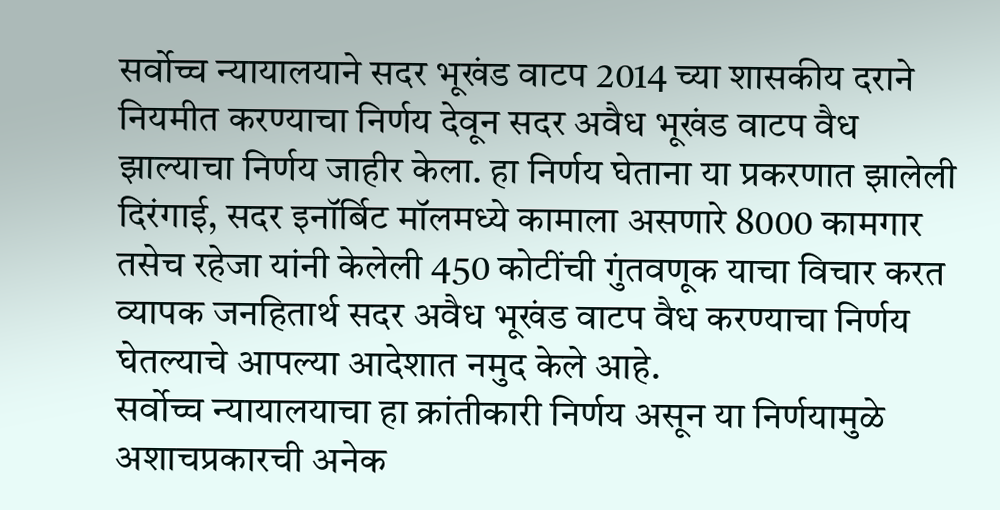सर्वोच्च न्यायालयाने सदर भूखंड वाटप 2014 च्या शासकीय दराने नियमीत करण्याचा निर्णय देवून सदर अवैध भूखंड वाटप वैध झाल्याचा निर्णय जाहीर केला. हा निर्णय घेताना या प्रकरणात झालेली दिरंगाई, सदर इनॉर्बिट मॉलमध्ये कामाला असणारे 8000 कामगार तसेच रहेजा यांनी केलेली 450 कोटींची गुंतवणूक याचा विचार करत व्यापक जनहितार्थ सदर अवैध भूखंड वाटप वैध करण्याचा निर्णय घेतल्याचे आपल्या आदेशात नमुद केले आहे.
सर्वोच्च न्यायालयाचा हा क्रांतीकारी निर्णय असून या निर्णयामुळे अशाचप्रकारची अनेक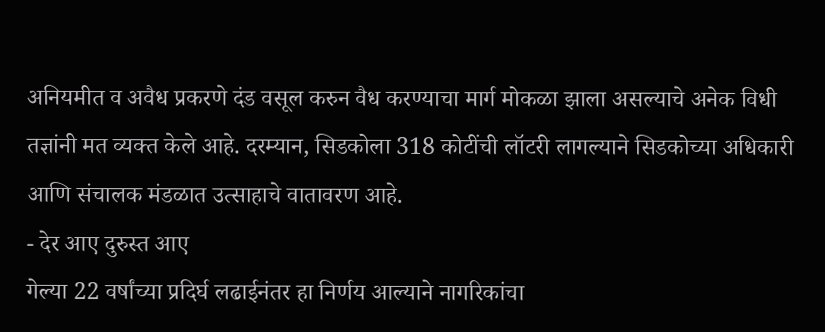अनियमीत व अवैध प्रकरणे दंड वसूल करुन वैध करण्याचा मार्ग मोकळा झाला असल्याचे अनेक विधी तज्ञांनी मत व्यक्त केले आहे. दरम्यान, सिडकोला 318 कोटींची लॉटरी लागल्याने सिडकोच्या अधिकारी आणि संचालक मंडळात उत्साहाचे वातावरण आहे.
- देर आए दुरुस्त आए
गेल्या 22 वर्षांच्या प्रदिर्घ लढाईनंतर हा निर्णय आल्याने नागरिकांचा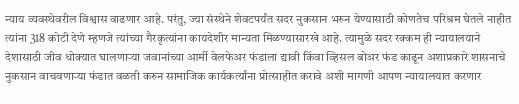न्याय व्यवस्थेवरील विश्वास वाढणार आहे. परंतु, ज्या संस्थेने शेवटपर्यंत सदर नुकसान भरुन येण्यासाठी कोणतेच परिश्रम घेतले नाहीत त्यांना 318 कोटी देणे म्हणजे त्यांच्या गैरकृत्यांना कायदेशीर मान्यता मिळण्यासारखे आहे. त्यामुळे सदर रक्कम ही न्यायालयाने देशासाठी जीव धोक्यात घालणाऱ्या जवानांच्या आर्मी वेलफेअर फंडाला द्यावी किंवा व्हिसल बोअर फंड काढून अशाप्रकारे शासनाचे नुकसान वाचवणाऱ्या फंडात वळती करुन सामाजिक कार्यकर्त्यांना प्रोत्साहीत करावे अशी मागणी आपण न्यायालयात करणार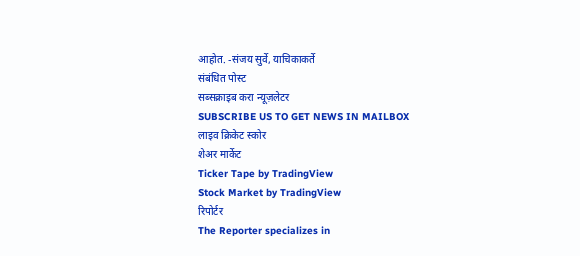आहोत. -संजय सुर्वे, याचिकाकर्ते
संबंधित पोस्ट
सब्सक्राइब करा न्यूज़लेटर
SUBSCRIBE US TO GET NEWS IN MAILBOX
लाइव क्रिकेट स्कोर
शेअर मार्केट
Ticker Tape by TradingView
Stock Market by TradingView
रिपोर्टर
The Reporter specializes in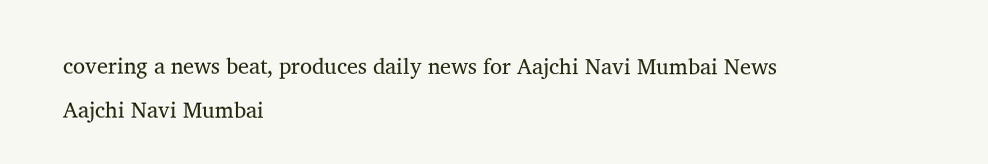covering a news beat, produces daily news for Aajchi Navi Mumbai News
Aajchi Navi Mumbai